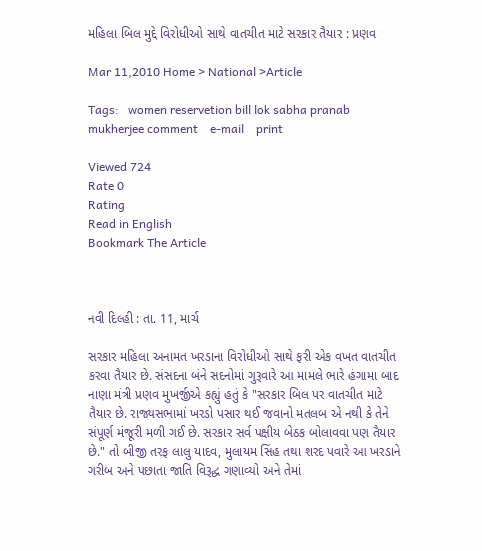મહિલા બિલ મુદ્દે વિરોધીઓ સાથે વાતચીત માટે સરકાર તૈયાર : પ્રણવ

Mar 11,2010 Home > National >Article

Tags:   women reservetion bill lok sabha pranab mukherjee comment    e-mail    print

Viewed 724
Rate 0
Rating
Read in English
Bookmark The Article



નવી દિલ્હી : તા. 11, માર્ચ

સરકાર મહિલા અનામત ખરડાના વિરોધીઓ સાથે ફરી એક વખત વાતચીત કરવા તૈયાર છે. સંસદના બંને સદનોમાં ગુરૂવારે આ મામલે ભારે હંગામા બાદ નાણા મંત્રી પ્રણવ મુખર્જીએ કહ્યું હતું કે "સરકાર બિલ પર વાતચીત માટે તૈયાર છે. રાજ્યસભામાં ખરડો પસાર થઈ જવાનો મતલબ એ નથી કે તેને સંપૂર્ણ મંજૂરી મળી ગઈ છે. સરકાર સર્વ પક્ષીય બેઠક બોલાવવા પણ તૈયાર છે." તો બીજી તરફ લાલુ યાદવ, મુલાયમ સિંહ તથા શરદ પવારે આ ખરડાને ગરીબ અને પછાતા જાતિ વિરૂદ્ધ ગણાવ્યો અને તેમાં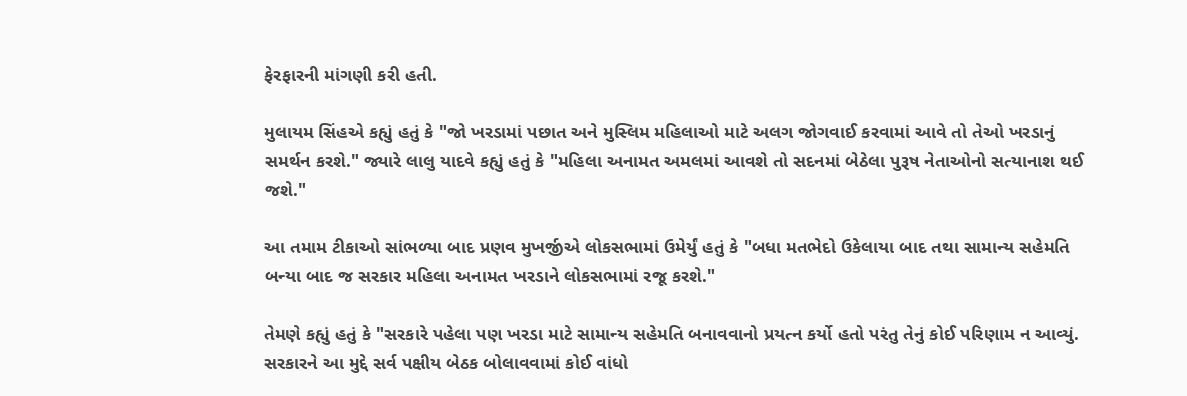ફેરફારની માંગણી કરી હતી.

મુલાયમ સિંહએ કહ્યું હતું કે "જો ખરડામાં પછાત અને મુસ્લિમ મહિલાઓ માટે અલગ જોગવાઈ કરવામાં આવે તો તેઓ ખરડાનું સમર્થન કરશે." જ્યારે લાલુ યાદવે કહ્યું હતું કે "મહિલા અનામત અમલમાં આવશે તો સદનમાં બેઠેલા પુરૂષ નેતાઓનો સત્યાનાશ થઈ જશે."

આ તમામ ટીકાઓ સાંભળ્યા બાદ પ્રણવ મુખર્જીએ લોકસભામાં ઉમેર્યું હતું કે "બધા મતભેદો ઉકેલાયા બાદ તથા સામાન્ય સહેમતિ બન્યા બાદ જ સરકાર મહિલા અનામત ખરડાને લોકસભામાં રજૂ કરશે."

તેમણે કહ્યું હતું કે "સરકારે પહેલા પણ ખરડા માટે સામાન્ય સહેમતિ બનાવવાનો પ્રયત્ન કર્યો હતો પરંતુ તેનું કોઈ પરિણામ ન આવ્યું. સરકારને આ મુદ્દે સર્વ પક્ષીય બેઠક બોલાવવામાં કોઈ વાંધો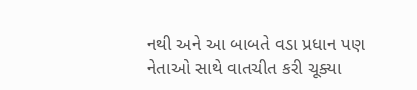નથી અને આ બાબતે વડા પ્રધાન પણ નેતાઓ સાથે વાતચીત કરી ચૂક્યા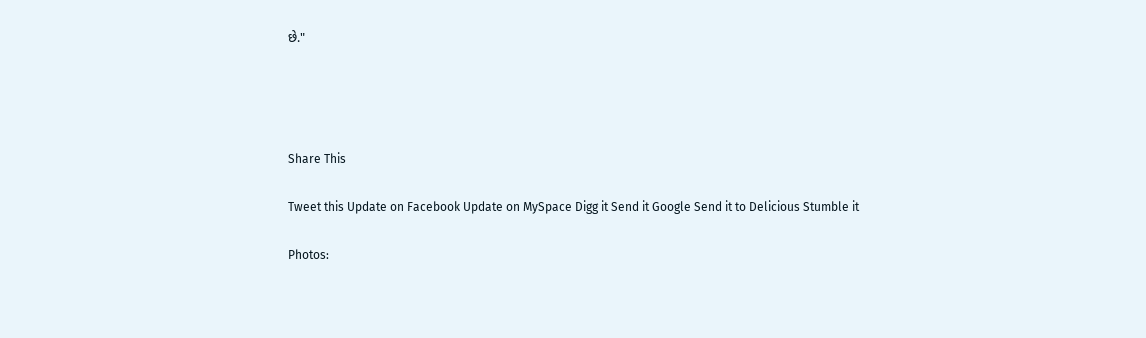છે."




Share This

Tweet this Update on Facebook Update on MySpace Digg it Send it Google Send it to Delicious Stumble it

Photos: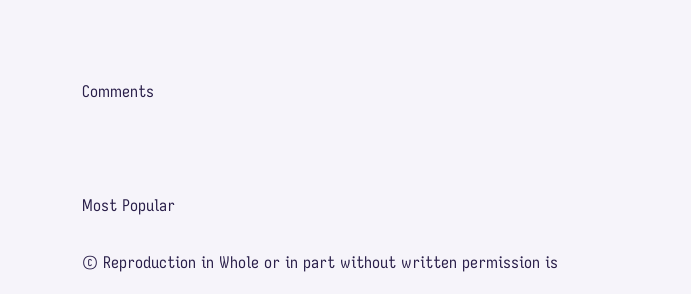Comments





Most Popular


© Reproduction in Whole or in part without written permission is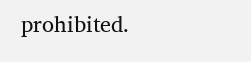prohibited.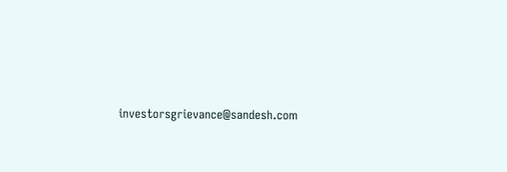investorsgrievance@sandesh.com